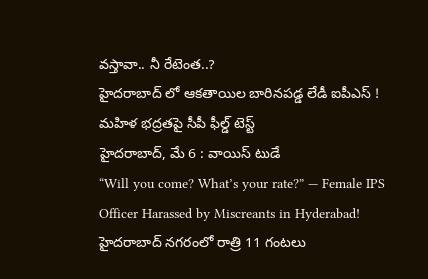వస్తావా.. నీ రేటెంత..?
హైదరాబాద్ లో ఆకతాయిల బారినపడ్డ లేడీ ఐపీఎస్ !
మహిళ భద్రతపై సీపీ ఫీల్డ్ టెస్ట్
హైదరాబాద్, మే 6 : వాయిస్ టుడే
“Will you come? What’s your rate?” — Female IPS Officer Harassed by Miscreants in Hyderabad!
హైదరాబాద్ నగరంలో రాత్రి 11 గంటలు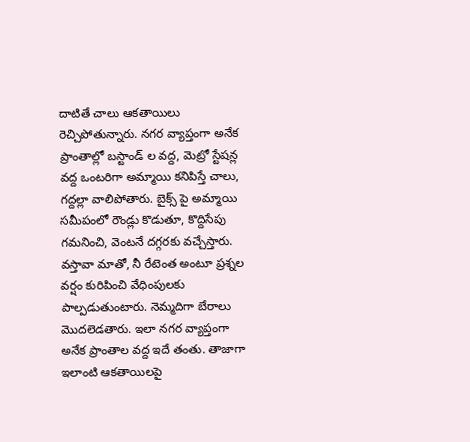దాటితే చాలు ఆకతాయిలు రెచ్చిపోతున్నారు. నగర వ్యాప్తంగా అనేక ప్రాంతాల్లో బస్టాండ్ ల వద్ద, మెట్రో స్టేషన్ల వద్ద ఒంటరిగా అమ్మాయి కనిపిస్తే చాలు, గద్దల్లా వాలిపోతారు. బైక్స్ పై అమ్మాయి సమీపంలో రౌండ్లు కొడుతూ, కొద్దిసేపు గమనించి, వెంటనే దగ్గరకు వచ్చేస్తారు. వస్తావా మాతో, నీ రేటెంత అంటూ ప్రశ్నల వర్షం కురిపించి వేధింపులకు పాల్పడుతుంటారు. నెమ్మదిగా బేరాలు మొదలెడతారు. ఇలా నగర వ్యాప్తంగా అనేక ప్రాంతాల వద్ద ఇదే తంతు. తాజాగా ఇలాంటి ఆకతాయిలపై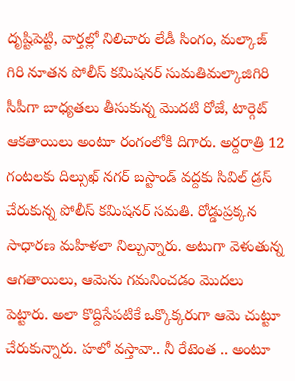దృష్టిపెట్టి, వార్తల్లో నిలిచారు లేడీ సింగం, మల్కాజ్ గిరి నూతన పోలీస్ కమిషనర్ సుమతిమల్కాజిగిరి సీపీగా బాధ్యతలు తీసుకున్న మొదటి రోజే, టార్గెట్ ఆకతాయిలు అంటూ రంగంలోకి దిగారు. అర్దరాత్రి 12 గంటలకు దిల్సుఖ్ నగర్ బస్టాండ్ వద్దకు సివిల్ డ్రస్ చేరుకున్న పోలీస్ కమిషనర్ సమతి. రోడ్డుప్రక్కన సాధారణ మహిళలా నిల్చున్నారు. అటుగా వెళుతున్న ఆగతాయిలు, ఆమెను గమనించడం మొదలు పెట్టారు. అలా కొద్దిసేపటికే ఒక్కొక్కరుగా ఆమె చుట్టూ చేరుకున్నారు. హలో వస్తావా.. నీ రేటెంత .. అంటూ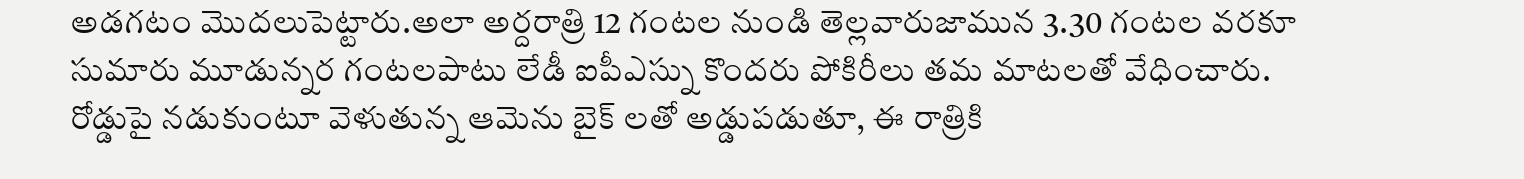అడగటం మొదలుపెట్టారు.అలా అర్దరాత్రి 12 గంటల నుండి తెల్లవారుజామున 3.30 గంటల వరకూ సుమారు మూడున్నర గంటలపాటు లేడీ ఐపీఎస్ను కొందరు పోకిరీలు తమ మాటలతో వేధించారు. రోడ్డుపై నడుకుంటూ వెళుతున్న ఆమెను బైక్ లతో అడ్డుపడుతూ, ఈ రాత్రికి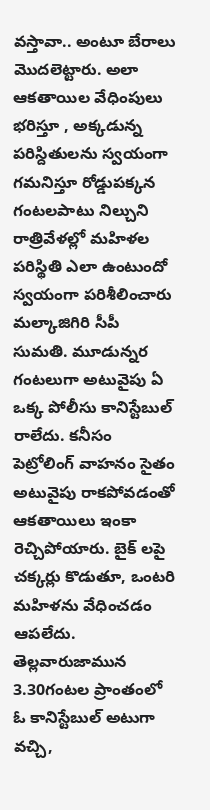వస్తావా.. అంటూ బేరాలు మొదలెట్టారు. అలా ఆకతాయిల వేధింపులు భరిస్తూ , అక్కడున్న పరిస్దితులను స్వయంగా గమనిస్తూ రోడ్డుపక్కన గంటలపాటు నిల్చుని రాత్రివేళల్లో మహిళల పరిస్థితి ఎలా ఉంటుందో స్వయంగా పరిశీలించారు మల్కాజిగిరి సీపీ సుమతి. మూడున్నర గంటలుగా అటువైపు ఏ ఒక్క పోలీసు కానిస్టేబుల్ రాలేదు. కనీసం పెట్రోలింగ్ వాహనం సైతం అటువైపు రాకపోవడంతో ఆకతాయిలు ఇంకా రెచ్చిపోయారు. బైక్ లపై చక్కర్లు కొడుతూ, ఒంటరి మహిళను వేధించడం ఆపలేదు. తెల్లవారుజామున 3.30గంటల ప్రాంతంలో ఓ కానిస్టేబుల్ అటుగా వచ్చి,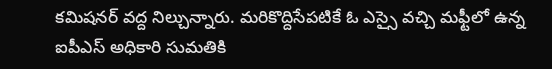కమిషనర్ వద్ద నిల్చున్నారు. మరికొద్దిసేపటికే ఓ ఎస్సై వచ్చి మఫ్టీలో ఉన్న ఐపీఎస్ అధికారి సుమతికి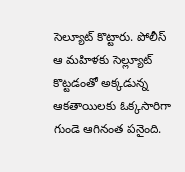సెల్యూట్ కొట్టారు. పోలీస్ ఆ మహిళకు సెల్ల్యూట్ కొట్టడంతో అక్కడున్న ఆకతాయిలకు ఓక్కసారిగా గుండె ఆగినంత పనైంది.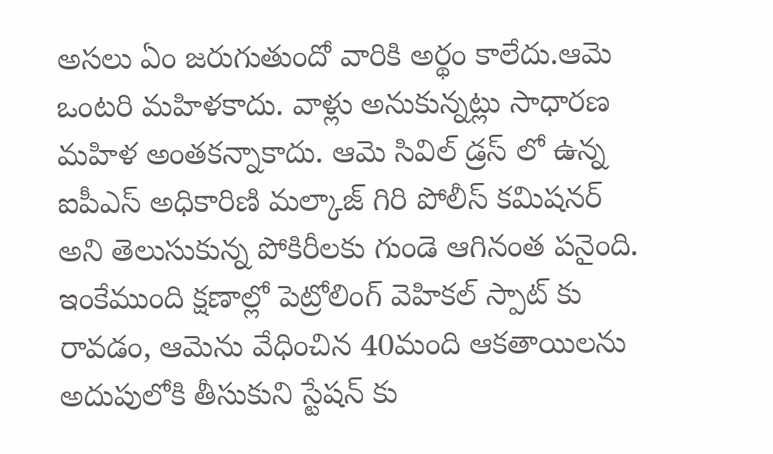అసలు ఏం జరుగుతుందో వారికి అర్థం కాలేదు.ఆమె ఒంటరి మహిళకాదు. వాళ్లు అనుకున్నట్లు సాధారణ మహిళ అంతకన్నాకాదు. ఆమె సివిల్ డ్రస్ లో ఉన్న ఐపీఎస్ అధికారిణి మల్కాజ్ గిరి పోలీస్ కమిషనర్ అని తెలుసుకున్న పోకిరీలకు గుండె ఆగినంత పనైంది. ఇంకేముంది క్షణాల్లో పెట్రోలింగ్ వెహికల్ స్పాట్ కు రావడం, ఆమెను వేధించిన 40మంది ఆకతాయిలను అదుపులోకి తీసుకుని స్టేషన్ కు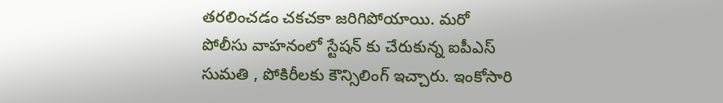తరలించడం చకచకా జరిగిపోయాయి. మరో పోలీసు వాహనంలో స్టేషన్ కు చేరుకున్న ఐపీఎస్ సుమతి , పోకిరీలకు కౌన్సిలింగ్ ఇచ్చారు. ఇంకోసారి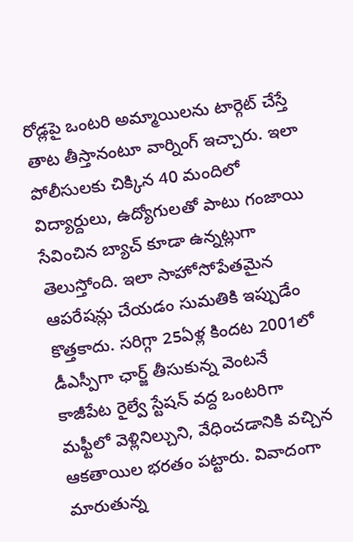రోడ్లపై ఒంటరి అమ్మాయిలను టార్గెట్ చేస్తే తాట తీస్తానంటూ వార్నింగ్ ఇచ్చారు. ఇలా పోలీసులకు చిక్కిన 40 మందిలో విద్యార్దులు, ఉద్యోగులతో పాటు గంజాయి సేవించిన బ్యాచ్ కూడా ఉన్నట్లుగా తెలుస్తోంది. ఇలా సాహోసోపేతమైన ఆపరేషన్లు చేయడం సుమతికి ఇప్పుడేం కొత్తకాదు. సరిగ్గా 25ఏళ్ల కిందట 2001లో డీఎస్పీగా ఛార్జ్ తీసుకున్న వెంటనే కాజీపేట రైల్వే స్టేషన్ వద్ద ఒంటరిగా మఫ్టీలో వెళ్లినిల్చుని, వేధించడానికి వచ్చిన ఆకతాయిల భరతం పట్టారు. వివాదంగా మారుతున్న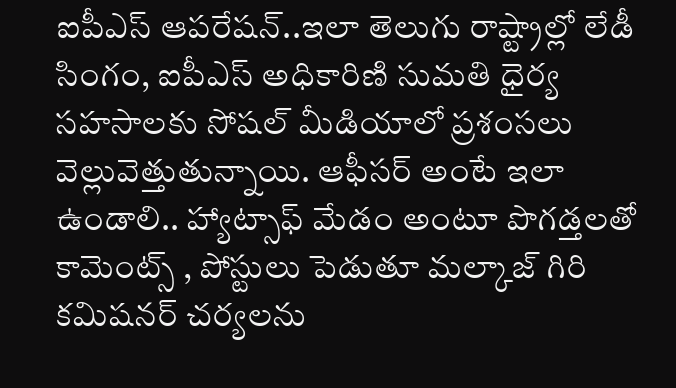ఐపీఎస్ ఆపరేషన్..ఇలా తెలుగు రాష్ట్రాల్లో లేడీ సింగం, ఐపీఎస్ అధికారిణి సుమతి ధైర్య సహసాలకు సోషల్ మీడియాలో ప్రశంసలు వెల్లువెత్తుతున్నాయి. ఆఫీసర్ అంటే ఇలా ఉండాలి.. హ్యాట్సాఫ్ మేడం అంటూ పొగడ్తలతో కామెంట్స్ , పోస్టులు పెడుతూ మల్కాజ్ గిరి కమిషనర్ చర్యలను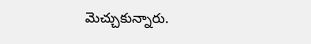మెచ్చుకున్నారు.